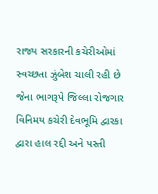રાજ્ય સરકારની કચેરીઓમાં સ્વચ્છતા ઝુંબેશ ચાલી રહી છે જેના ભાગરૂપે જિલ્લા રોજગાર વિનિમય કચેરી દેવભૂમિ દ્વારકા દ્વારા હાલ રદ્દી અને પસ્તી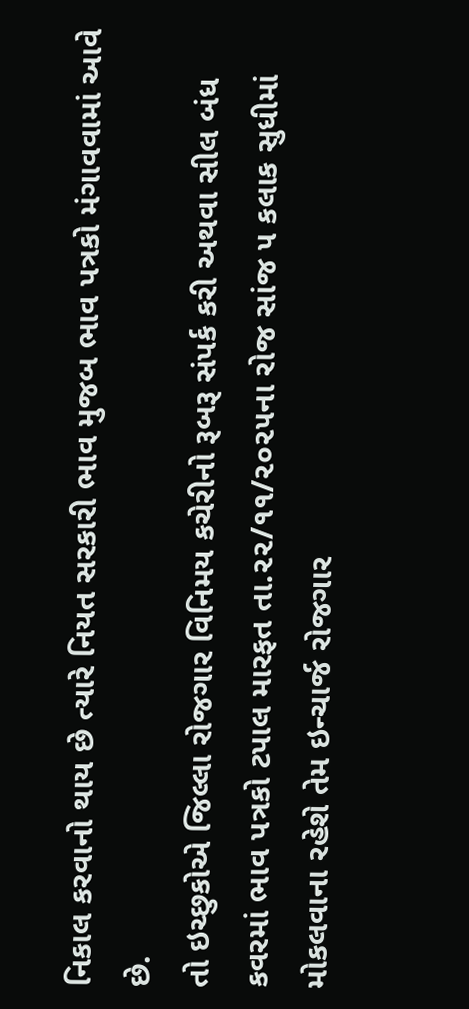નિકાલ કરવાનો થાય છે ત્યારે નિયત સરકારી ભાવ મુજબ ભાવ પત્રકો મંગાવવામાં આવે છે.
તો ઇચ્છુકોએ જિલ્લા રોજગાર વિનિમય કચેરીનો રૂબરૂ સંપર્ક કરી અથવા સીલ બંધ કવરમાં ભાવ પત્રકો ટપાલ મારફત તા.૨૨/૧૧/૨૦૨૫ના રોજ સાંજ ૫ કલાક સુધીમાં મોકલવાના રહેશે તેમ ઇન્ચાર્જ રોજગાર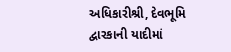અધિકારીશ્રી, દેવભૂમિ દ્વારકાની યાદીમાં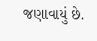જણાવાયું છે.